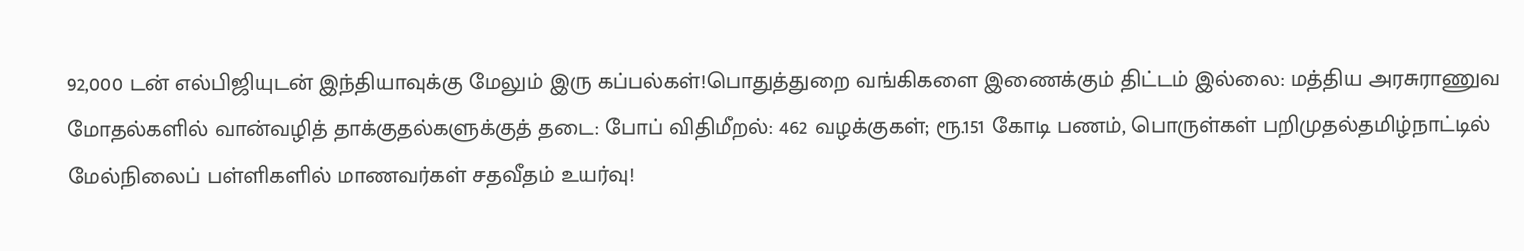92,000 டன் எல்பிஜியுடன் இந்தியாவுக்கு மேலும் இரு கப்பல்கள்!பொதுத்துறை வங்கிகளை இணைக்கும் திட்டம் இல்லை: மத்திய அரசுராணுவ மோதல்களில் வான்வழித் தாக்குதல்களுக்குத் தடை: போப் விதிமீறல்: 462 வழக்குகள்; ரூ.151 கோடி பணம், பொருள்கள் பறிமுதல்தமிழ்நாட்டில் மேல்நிலைப் பள்ளிகளில் மாணவர்கள் சதவீதம் உயர்வு!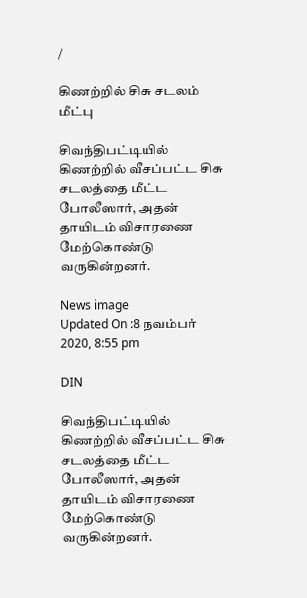/

கிணற்றில் சிசு சடலம் மீட்பு

சிவந்திபட்டியில் கிணற்றில் வீசப்பட்ட சிசு சடலத்தை மீட்ட போலீஸார், அதன் தாயிடம் விசாரணை மேற்கொண்டு வருகின்றனர்.

News image
Updated On :8 நவம்பர் 2020, 8:55 pm

DIN

சிவந்திபட்டியில் கிணற்றில் வீசப்பட்ட சிசு சடலத்தை மீட்ட போலீஸார், அதன் தாயிடம் விசாரணை மேற்கொண்டு வருகின்றனர்.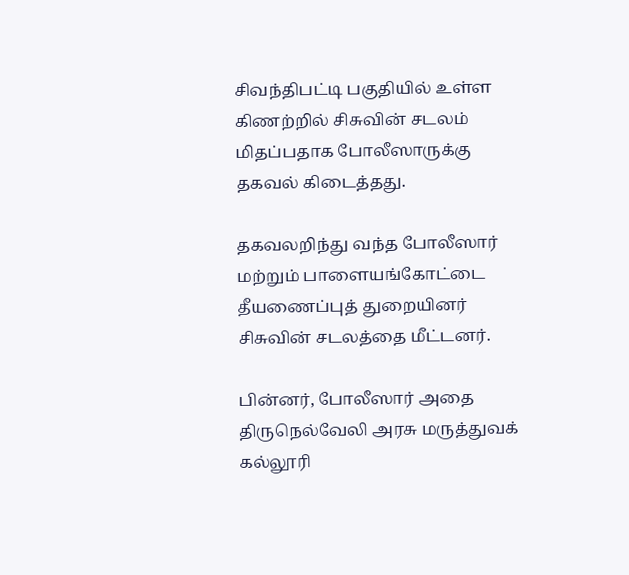சிவந்திபட்டி பகுதியில் உள்ள கிணற்றில் சிசுவின் சடலம் மிதப்பதாக போலீஸாருக்கு தகவல் கிடைத்தது.

தகவலறிந்து வந்த போலீஸார் மற்றும் பாளையங்கோட்டை தீயணைப்புத் துறையினர் சிசுவின் சடலத்தை மீட்டனர்.

பின்னர், போலீஸார் அதை திருநெல்வேலி அரசு மருத்துவக் கல்லூரி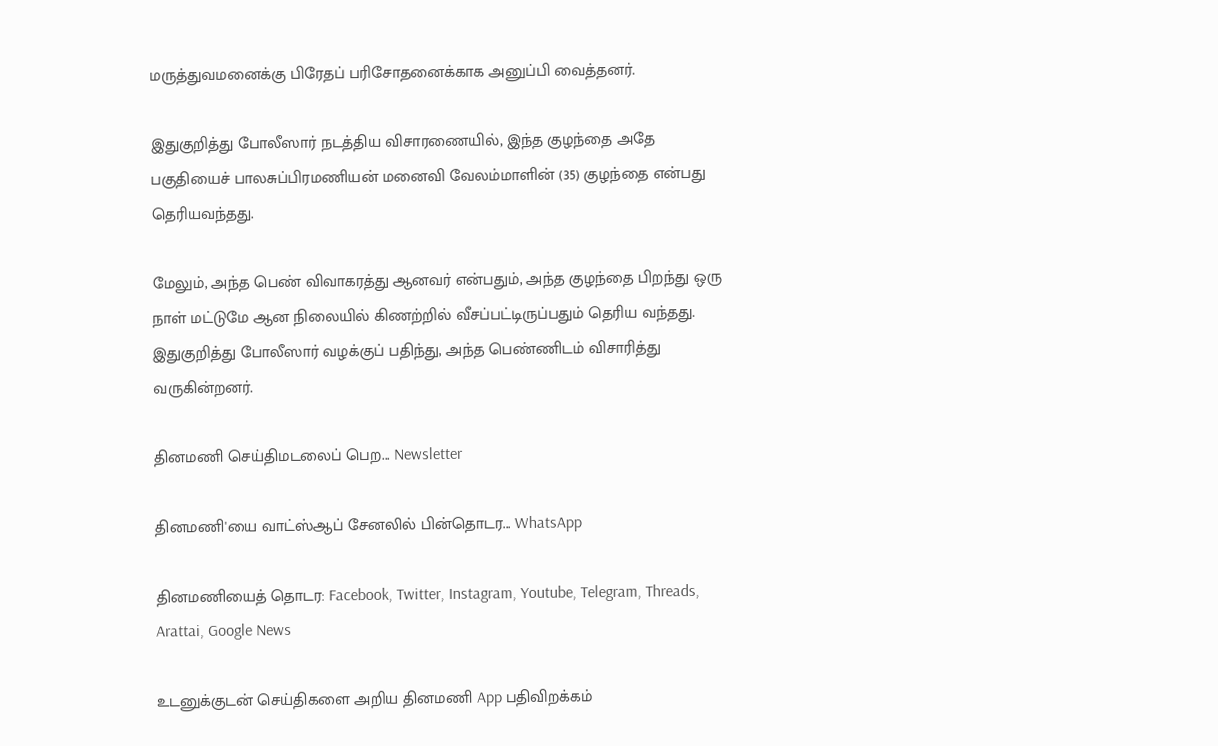மருத்துவமனைக்கு பிரேதப் பரிசோதனைக்காக அனுப்பி வைத்தனர்.

இதுகுறித்து போலீஸார் நடத்திய விசாரணையில், இந்த குழந்தை அதே பகுதியைச் பாலசுப்பிரமணியன் மனைவி வேலம்மாளின் (35) குழந்தை என்பது தெரியவந்தது.

மேலும், அந்த பெண் விவாகரத்து ஆனவர் என்பதும், அந்த குழந்தை பிறந்து ஒரு நாள் மட்டுமே ஆன நிலையில் கிணற்றில் வீசப்பட்டிருப்பதும் தெரிய வந்தது. இதுகுறித்து போலீஸார் வழக்குப் பதிந்து, அந்த பெண்ணிடம் விசாரித்து வருகின்றனர்.

தினமணி செய்திமடலைப் பெற... Newsletter

தினமணி'யை வாட்ஸ்ஆப் சேனலில் பின்தொடர... WhatsApp

தினமணியைத் தொடர: Facebook, Twitter, Instagram, Youtube, Telegram, Threads, Arattai, Google News

உடனுக்குடன் செய்திகளை அறிய தினமணி App பதிவிறக்கம்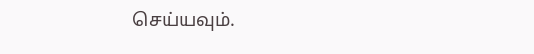செய்யவும்.